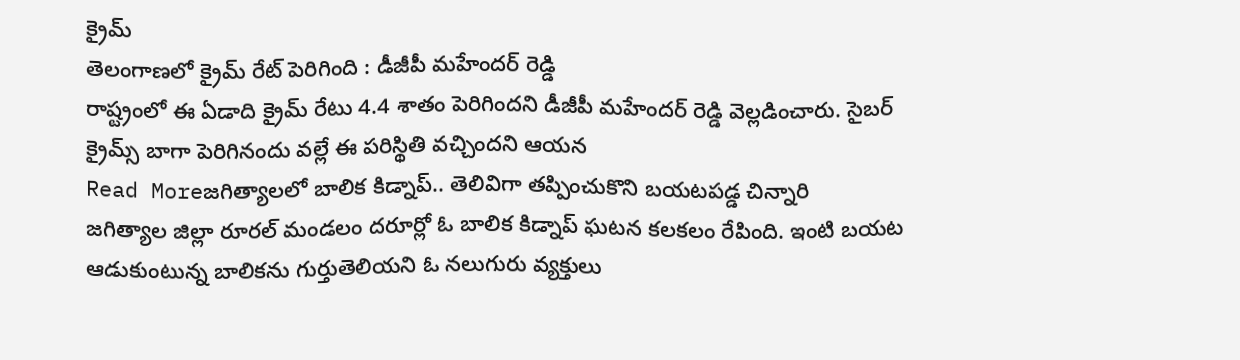క్రైమ్
తెలంగాణలో క్రైమ్ రేట్ పెరిగింది : డీజీపీ మహేందర్ రెడ్డి
రాష్ట్రంలో ఈ ఏడాది క్రైమ్ రేటు 4.4 శాతం పెరిగిందని డీజీపీ మహేందర్ రెడ్డి వెల్లడించారు. సైబర్ క్రైమ్స్ బాగా పెరిగినందు వల్లే ఈ పరిస్థితి వచ్చిందని ఆయన
Read Moreజగిత్యాలలో బాలిక కిడ్నాప్.. తెలివిగా తప్పించుకొని బయటపడ్డ చిన్నారి
జగిత్యాల జిల్లా రూరల్ మండలం దరూర్లో ఓ బాలిక కిడ్నాప్ ఘటన కలకలం రేపింది. ఇంటి బయట ఆడుకుంటున్న బాలికను గుర్తుతెలియని ఓ నలుగురు వ్యక్తులు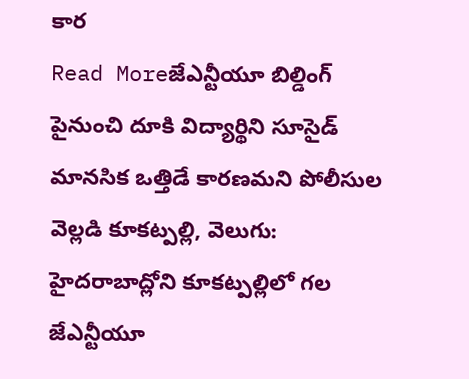కార
Read Moreజేఎన్టీయూ బిల్డింగ్ పైనుంచి దూకి విద్యార్థిని సూసైడ్
మానసిక ఒత్తిడే కారణమని పోలీసుల వెల్లడి కూకట్పల్లి, వెలుగు: హైదరాబాద్లోని కూకట్పల్లిలో గల జేఎన్టీయూ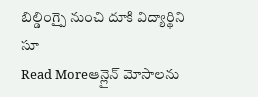బిల్డింగ్పై నుంచి దూకి విద్యార్థిని సూ
Read Moreఆన్లైన్ మోసాలను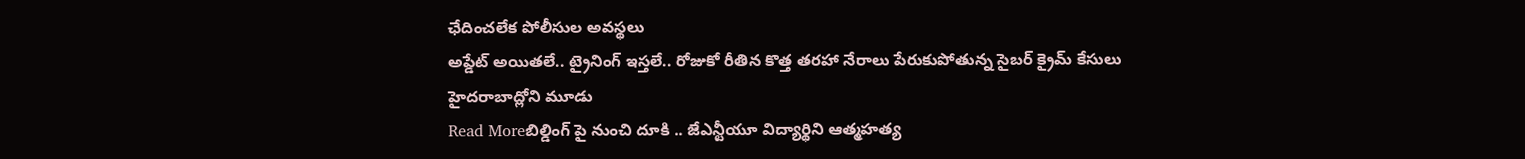ఛేదించలేక పోలీసుల అవస్థలు
అప్డేట్ అయితలే.. ట్రైనింగ్ ఇస్తలే.. రోజుకో రీతిన కొత్త తరహా నేరాలు పేరుకుపోతున్న సైబర్ క్రైమ్ కేసులు హైదరాబాద్లోని మూడు
Read Moreబిల్డింగ్ పై నుంచి దూకి .. జేఎన్టీయూ విద్యార్థిని ఆత్మహత్య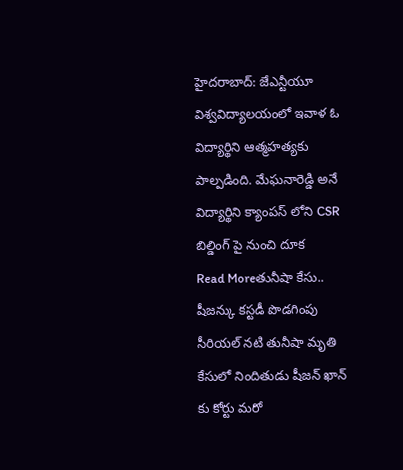హైదరాబాద్: జేఎన్టీయూ విశ్వవిద్యాలయంలో ఇవాళ ఓ విద్యార్థిని ఆత్మహత్యకు పాల్పడింది. మేఘనారెడ్డి అనే విద్యార్థిని క్యాంపస్ లోని CSR బిల్డింగ్ పై నుంచి దూక
Read Moreతునీషా కేసు.. షీజన్కు కస్టడీ పొడగింపు
సీరియల్ నటి తునీషా మృతి కేసులో నిందితుడు షీజన్ ఖాన్ కు కోర్టు మరో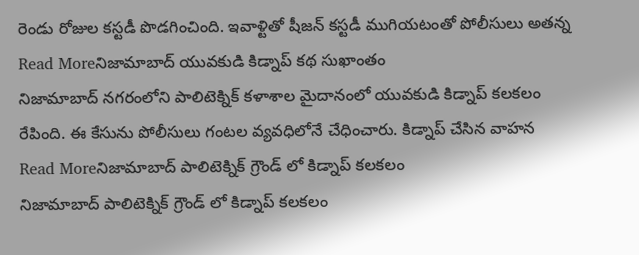రెండు రోజుల కస్టడీ పొడగించింది. ఇవాళ్టితో షీజన్ కస్టడీ ముగియటంతో పోలీసులు అతన్న
Read Moreనిజామాబాద్ యువకుడి కిడ్నాప్ కథ సుఖాంతం
నిజామాబాద్ నగరంలోని పాలిటెక్నిక్ కళాశాల మైదానంలో యువకుడి కిడ్నాప్ కలకలం రేపింది. ఈ కేసును పోలీసులు గంటల వ్యవధిలోనే చేధించారు. కిడ్నాప్ చేసిన వాహన
Read Moreనిజామాబాద్ పాలిటెక్నిక్ గ్రౌండ్ లో కిడ్నాప్ కలకలం
నిజామాబాద్ పాలిటెక్నిక్ గ్రౌండ్ లో కిడ్నాప్ కలకలం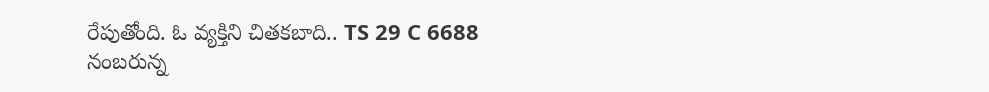రేపుతోంది. ఓ వ్యక్తిని చితకబాది.. TS 29 C 6688 నంబరున్న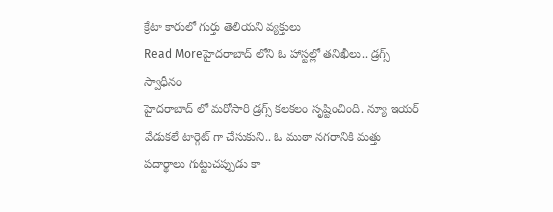క్రేటా కారులో గుర్తు తెలియని వ్యక్తులు
Read Moreహైదరాబాద్ లోని ఓ హాస్టల్లో తనిఖీలు.. డ్రగ్స్ స్వాధీనం
హైదరాబాద్ లో మరోసారి డ్రగ్స్ కలకలం సృష్టించింది. న్యూ ఇయర్ వేడుకలే టార్గెట్ గా చేసుకుని.. ఓ ముఠా నగరానికి మత్తు పదార్థాలు గుట్టుచప్పుడు కా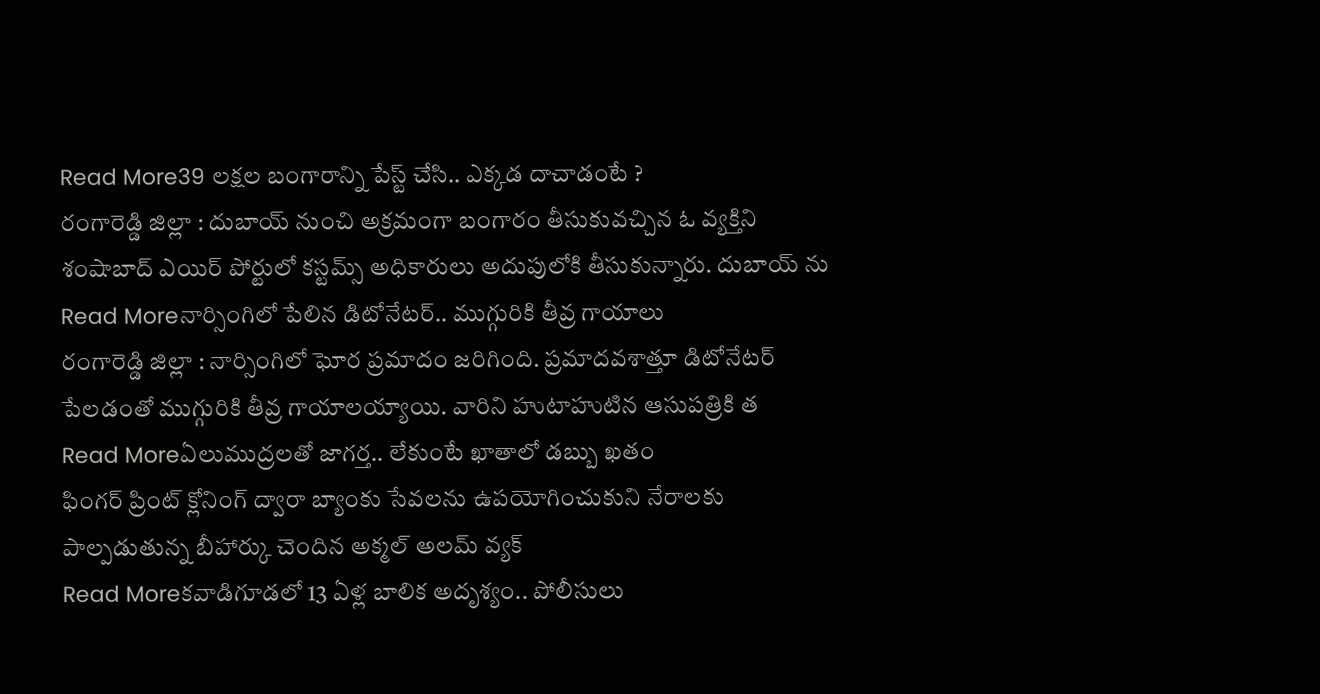Read More39 లక్షల బంగారాన్ని పేస్ట్ చేసి.. ఎక్కడ దాచాడంటే ?
రంగారెడ్డి జిల్లా : దుబాయ్ నుంచి అక్రమంగా బంగారం తీసుకువచ్చిన ఓ వ్యక్తిని శంషాబాద్ ఎయిర్ పోర్టులో కస్టమ్స్ అధికారులు అదుపులోకి తీసుకున్నారు. దుబాయ్ ను
Read Moreనార్సింగిలో పేలిన డిటోనేటర్.. ముగ్గురికి తీవ్ర గాయాలు
రంగారెడ్డి జిల్లా : నార్సింగిలో ఘోర ప్రమాదం జరిగింది. ప్రమాదవశాత్తూ డిటోనేటర్ పేలడంతో ముగ్గురికి తీవ్ర గాయాలయ్యాయి. వారిని హుటాహుటిన ఆసుపత్రికి త
Read Moreఏలుముద్రలతో జాగర్త.. లేకుంటే ఖాతాలో డబ్బు ఖతం
ఫింగర్ ప్రింట్ క్లోనింగ్ ద్వారా బ్యాంకు సేవలను ఉపయోగించుకుని నేరాలకు పాల్పడుతున్న బీహార్కు చెందిన అక్మల్ అలమ్ వ్యక్
Read Moreకవాడిగూడలో 13 ఏళ్ల బాలిక అదృశ్యం.. పోలీసులు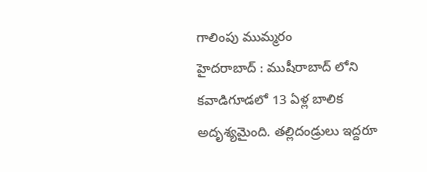గాలింపు ముమ్మరం
హైదరాబాద్ : ముషీరాబాద్ లోని కవాడిగూడలో 13 ఏళ్ల బాలిక అదృశ్యమైంది. తల్లిదండ్రులు ఇద్దరూ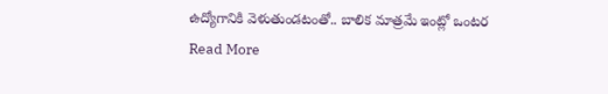ఉద్యోగానికి వెళుతుండటంతో.. బాలిక మాత్రమే ఇంట్లో ఒంటర
Read More